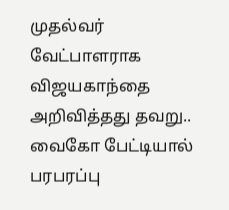முதல்வர் வேட்பாளராக விஜயகாந்தை அறிவித்தது தவறு.. வைகோ பேட்டியால் பரபரப்பு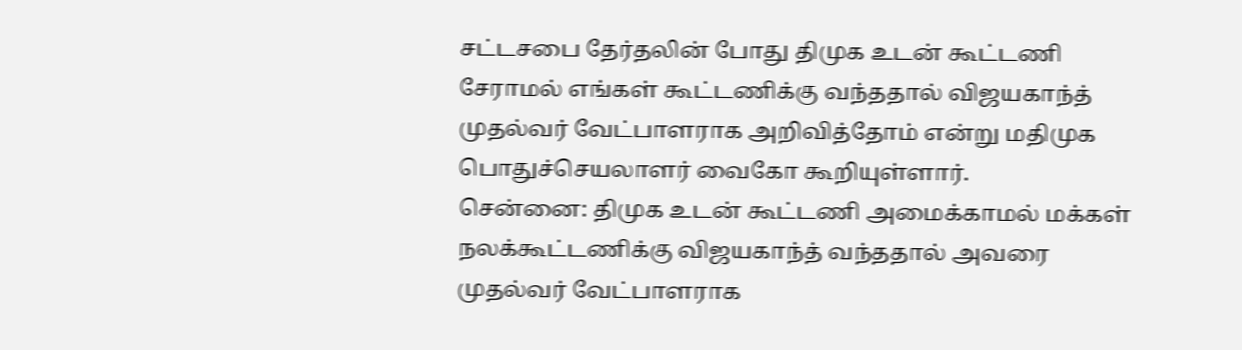சட்டசபை தேர்தலின் போது திமுக உடன் கூட்டணி சேராமல் எங்கள் கூட்டணிக்கு வந்ததால் விஜயகாந்த் முதல்வர் வேட்பாளராக அறிவித்தோம் என்று மதிமுக பொதுச்செயலாளர் வைகோ கூறியுள்ளார்.
சென்னை: திமுக உடன் கூட்டணி அமைக்காமல் மக்கள் நலக்கூட்டணிக்கு விஜயகாந்த் வந்ததால் அவரை முதல்வர் வேட்பாளராக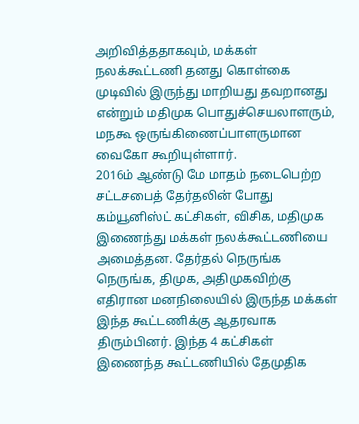அறிவித்ததாகவும், மக்கள் நலக்கூட்டணி தனது கொள்கை முடிவில் இருந்து மாறியது தவறானது என்றும் மதிமுக பொதுச்செயலாளரும், மநகூ ஒருங்கிணைப்பாளருமான வைகோ கூறியுள்ளார்.
2016ம் ஆண்டு மே மாதம் நடைபெற்ற சட்டசபைத் தேர்தலின் போது கம்யூனிஸ்ட் கட்சிகள், விசிக, மதிமுக இணைந்து மக்கள் நலக்கூட்டணியை அமைத்தன. தேர்தல் நெருங்க நெருங்க, திமுக, அதிமுகவிற்கு எதிரான மனநிலையில் இருந்த மக்கள் இந்த கூட்டணிக்கு ஆதரவாக திரும்பினர். இந்த 4 கட்சிகள் இணைந்த கூட்டணியில் தேமுதிக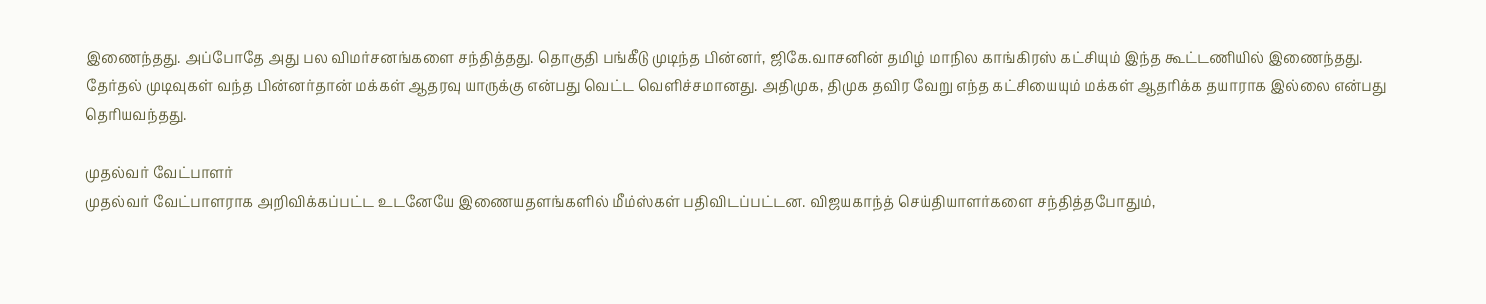இணைந்தது. அப்போதே அது பல விமர்சனங்களை சந்தித்தது. தொகுதி பங்கீடு முடிந்த பின்னர், ஜிகே.வாசனின் தமிழ் மாநில காங்கிரஸ் கட்சியும் இந்த கூட்டணியில் இணைந்தது.
தேர்தல் முடிவுகள் வந்த பின்னர்தான் மக்கள் ஆதரவு யாருக்கு என்பது வெட்ட வெளிச்சமானது. அதிமுக, திமுக தவிர வேறு எந்த கட்சியையும் மக்கள் ஆதரிக்க தயாராக இல்லை என்பது தெரியவந்தது.

முதல்வர் வேட்பாளர்
முதல்வர் வேட்பாளராக அறிவிக்கப்பட்ட உடனேயே இணையதளங்களில் மீம்ஸ்கள் பதிவிடப்பட்டன. விஜயகாந்த் செய்தியாளர்களை சந்தித்தபோதும்,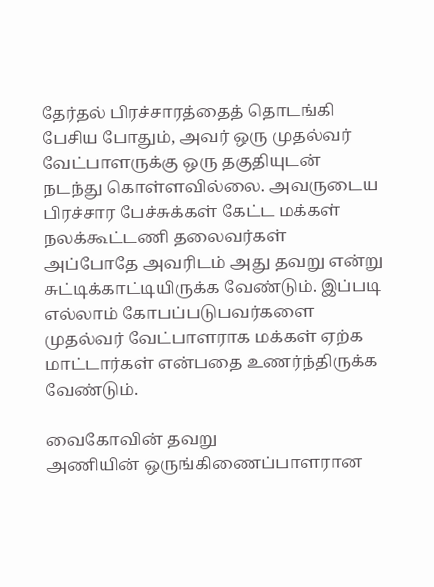தேர்தல் பிரச்சாரத்தைத் தொடங்கி பேசிய போதும், அவர் ஒரு முதல்வர் வேட்பாளருக்கு ஒரு தகுதியுடன் நடந்து கொள்ளவில்லை. அவருடைய பிரச்சார பேச்சுக்கள் கேட்ட மக்கள் நலக்கூட்டணி தலைவர்கள் அப்போதே அவரிடம் அது தவறு என்று சுட்டிக்காட்டியிருக்க வேண்டும். இப்படி எல்லாம் கோபப்படுபவர்களை முதல்வர் வேட்பாளராக மக்கள் ஏற்க மாட்டார்கள் என்பதை உணர்ந்திருக்க வேண்டும்.

வைகோவின் தவறு
அணியின் ஒருங்கிணைப்பாளரான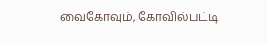வைகோவும், கோவில்பட்டி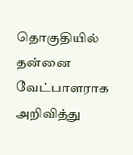தொகுதியில் தன்னை வேட்பாளராக அறிவித்து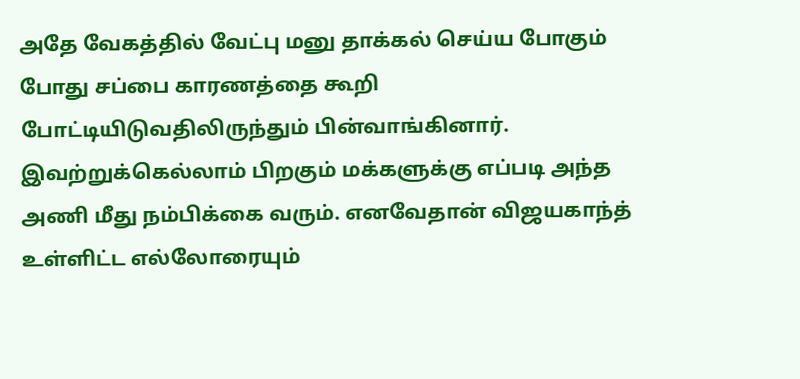அதே வேகத்தில் வேட்பு மனு தாக்கல் செய்ய போகும் போது சப்பை காரணத்தை கூறி போட்டியிடுவதிலிருந்தும் பின்வாங்கினார். இவற்றுக்கெல்லாம் பிறகும் மக்களுக்கு எப்படி அந்த அணி மீது நம்பிக்கை வரும். எனவேதான் விஜயகாந்த் உள்ளிட்ட எல்லோரையும்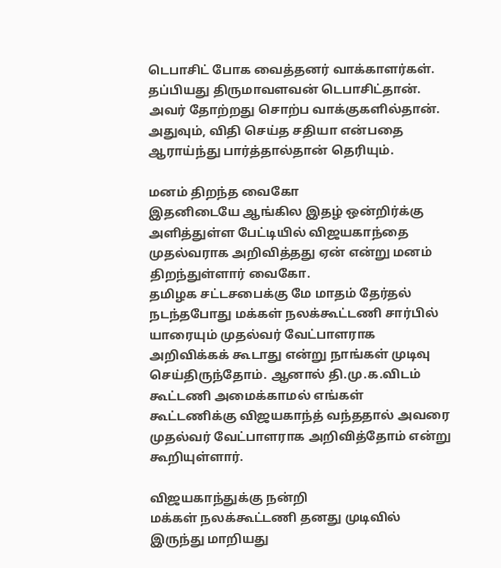டெபாசிட் போக வைத்தனர் வாக்காளர்கள். தப்பியது திருமாவளவன் டெபாசிட்தான். அவர் தோற்றது சொற்ப வாக்குகளில்தான். அதுவும், விதி செய்த சதியா என்பதை ஆராய்ந்து பார்த்தால்தான் தெரியும்.

மனம் திறந்த வைகோ
இதனிடையே ஆங்கில இதழ் ஒன்றிர்க்கு அளித்துள்ள பேட்டியில் விஜயகாந்தை முதல்வராக அறிவித்தது ஏன் என்று மனம் திறந்துள்ளார் வைகோ.
தமிழக சட்டசபைக்கு மே மாதம் தேர்தல் நடந்தபோது மக்கள் நலக்கூட்டணி சார்பில் யாரையும் முதல்வர் வேட்பாளராக அறிவிக்கக் கூடாது என்று நாங்கள் முடிவு செய்திருந்தோம். ஆனால் தி.மு.க.விடம் கூட்டணி அமைக்காமல் எங்கள் கூட்டணிக்கு விஜயகாந்த் வந்ததால் அவரை முதல்வர் வேட்பாளராக அறிவித்தோம் என்று கூறியுள்ளார்.

விஜயகாந்துக்கு நன்றி
மக்கள் நலக்கூட்டணி தனது முடிவில் இருந்து மாறியது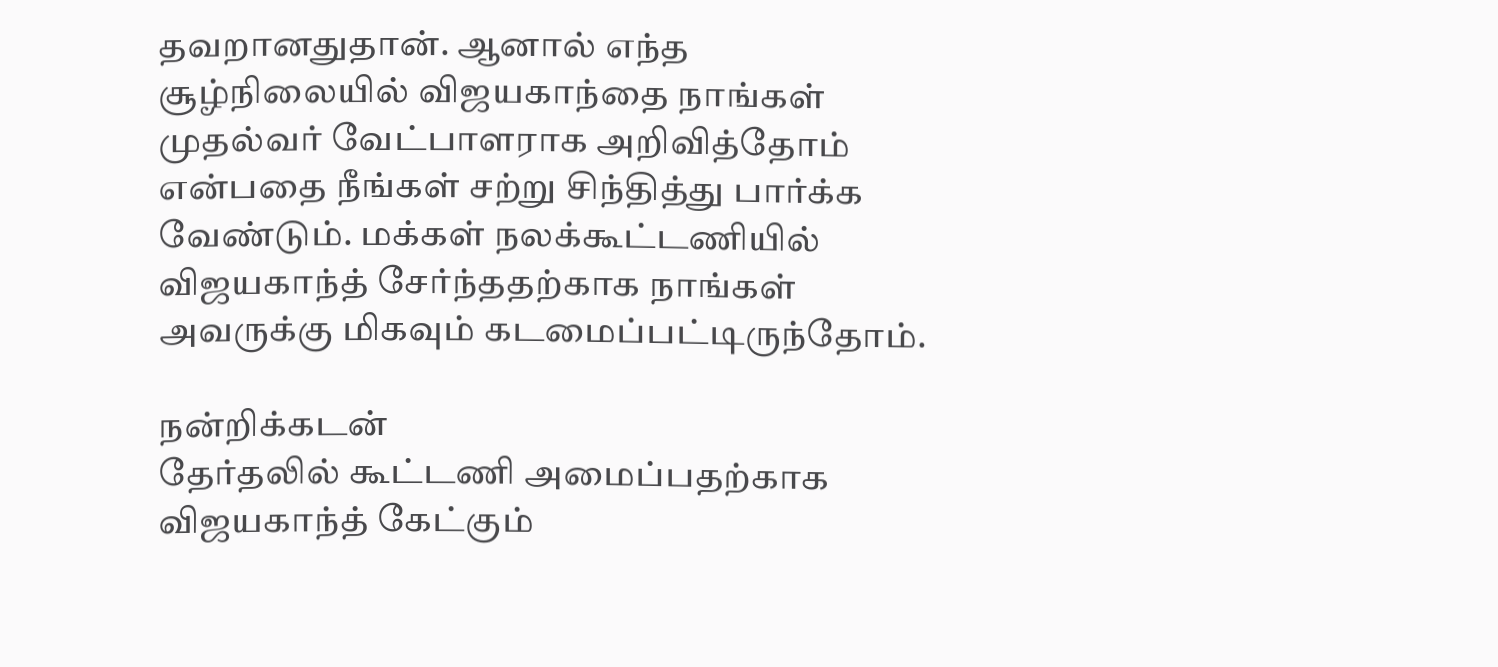தவறானதுதான். ஆனால் எந்த சூழ்நிலையில் விஜயகாந்தை நாங்கள் முதல்வர் வேட்பாளராக அறிவித்தோம் என்பதை நீங்கள் சற்று சிந்தித்து பார்க்க வேண்டும். மக்கள் நலக்கூட்டணியில் விஜயகாந்த் சேர்ந்ததற்காக நாங்கள் அவருக்கு மிகவும் கடமைப்பட்டிருந்தோம்.

நன்றிக்கடன்
தேர்தலில் கூட்டணி அமைப்பதற்காக விஜயகாந்த் கேட்கும்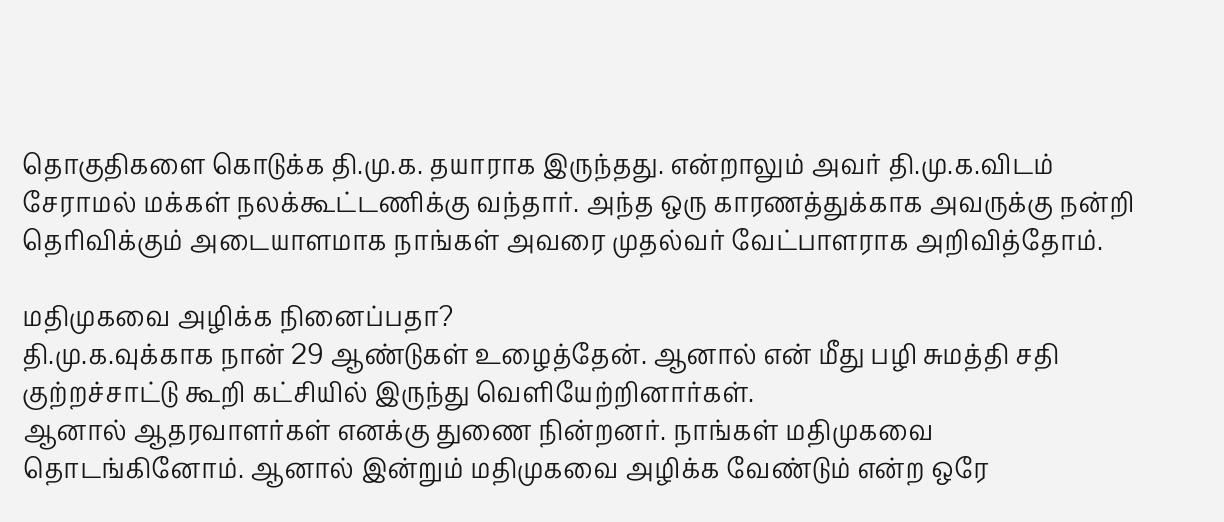தொகுதிகளை கொடுக்க தி.மு.க. தயாராக இருந்தது. என்றாலும் அவர் தி.மு.க.விடம் சேராமல் மக்கள் நலக்கூட்டணிக்கு வந்தார். அந்த ஒரு காரணத்துக்காக அவருக்கு நன்றி தெரிவிக்கும் அடையாளமாக நாங்கள் அவரை முதல்வர் வேட்பாளராக அறிவித்தோம்.

மதிமுகவை அழிக்க நினைப்பதா?
தி.மு.க.வுக்காக நான் 29 ஆண்டுகள் உழைத்தேன். ஆனால் என் மீது பழி சுமத்தி சதி குற்றச்சாட்டு கூறி கட்சியில் இருந்து வெளியேற்றினார்கள்.
ஆனால் ஆதரவாளர்கள் எனக்கு துணை நின்றனர். நாங்கள் மதிமுகவை தொடங்கினோம். ஆனால் இன்றும் மதிமுகவை அழிக்க வேண்டும் என்ற ஒரே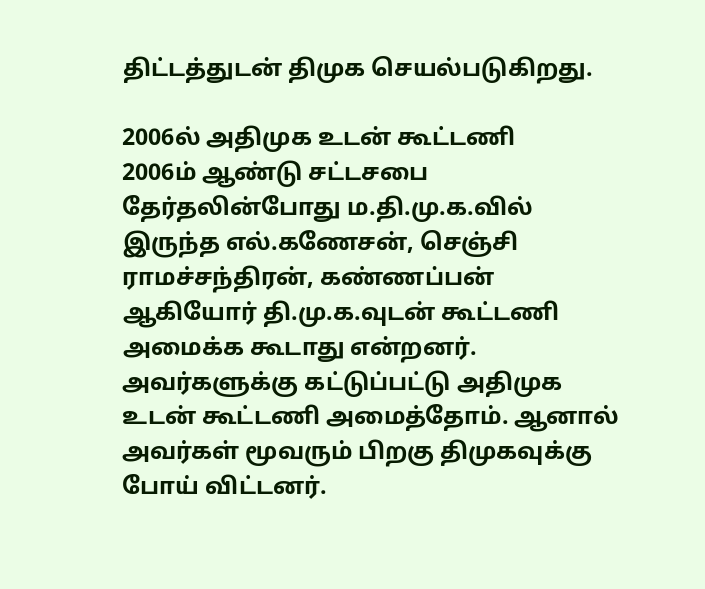திட்டத்துடன் திமுக செயல்படுகிறது.

2006ல் அதிமுக உடன் கூட்டணி
2006ம் ஆண்டு சட்டசபை தேர்தலின்போது ம.தி.மு.க.வில் இருந்த எல்.கணேசன், செஞ்சி ராமச்சந்திரன், கண்ணப்பன் ஆகியோர் தி.மு.க.வுடன் கூட்டணி அமைக்க கூடாது என்றனர். அவர்களுக்கு கட்டுப்பட்டு அதிமுக உடன் கூட்டணி அமைத்தோம். ஆனால் அவர்கள் மூவரும் பிறகு திமுகவுக்கு போய் விட்டனர்.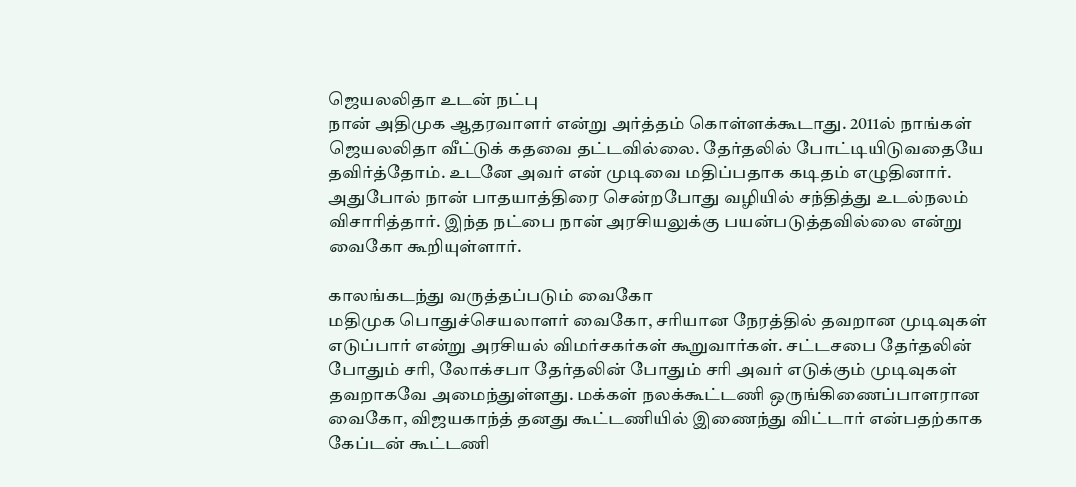ஜெயலலிதா உடன் நட்பு
நான் அதிமுக ஆதரவாளர் என்று அர்த்தம் கொள்ளக்கூடாது. 2011ல் நாங்கள் ஜெயலலிதா வீட்டுக் கதவை தட்டவில்லை. தேர்தலில் போட்டியிடுவதையே தவிர்த்தோம். உடனே அவர் என் முடிவை மதிப்பதாக கடிதம் எழுதினார். அதுபோல் நான் பாதயாத்திரை சென்றபோது வழியில் சந்தித்து உடல்நலம் விசாரித்தார். இந்த நட்பை நான் அரசியலுக்கு பயன்படுத்தவில்லை என்று வைகோ கூறியுள்ளார்.

காலங்கடந்து வருத்தப்படும் வைகோ
மதிமுக பொதுச்செயலாளர் வைகோ, சரியான நேரத்தில் தவறான முடிவுகள் எடுப்பார் என்று அரசியல் விமர்சகர்கள் கூறுவார்கள். சட்டசபை தேர்தலின் போதும் சரி, லோக்சபா தேர்தலின் போதும் சரி அவர் எடுக்கும் முடிவுகள் தவறாகவே அமைந்துள்ளது. மக்கள் நலக்கூட்டணி ஒருங்கிணைப்பாளரான வைகோ, விஜயகாந்த் தனது கூட்டணியில் இணைந்து விட்டார் என்பதற்காக கேப்டன் கூட்டணி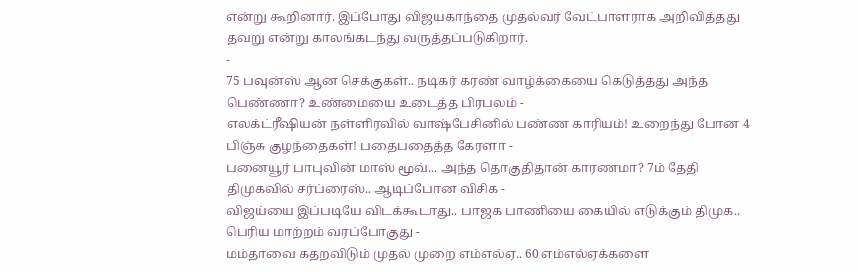என்று கூறினார். இப்போது விஜயகாந்தை முதல்வர் வேட்பாளராக அறிவித்தது தவறு என்று காலங்கடந்து வருத்தப்படுகிறார்.
-
75 பவுன்ஸ் ஆன செக்குகள்.. நடிகர் கரண் வாழ்க்கையை கெடுத்தது அந்த பெண்ணா? உண்மையை உடைத்த பிரபலம் -
எலக்ட்ரீஷியன் நள்ளிரவில் வாஷ்பேசினில் பண்ண காரியம்! உறைந்து போன 4 பிஞ்சு குழந்தைகள்! பதைபதைத்த கேரளா -
பனையூர் பாபுவின் மாஸ் மூவ்... அந்த தொகுதிதான் காரணமா? 7ம் தேதி திமுகவில் சர்ப்ரைஸ்.. ஆடிப்போன விசிக -
விஜய்யை இப்படியே விடக்கூடாது.. பாஜக பாணியை கையில் எடுக்கும் திமுக.. பெரிய மாற்றம் வரப்போகுது -
மம்தாவை கதறவிடும் முதல் முறை எம்எல்ஏ.. 60 எம்எல்ஏக்களை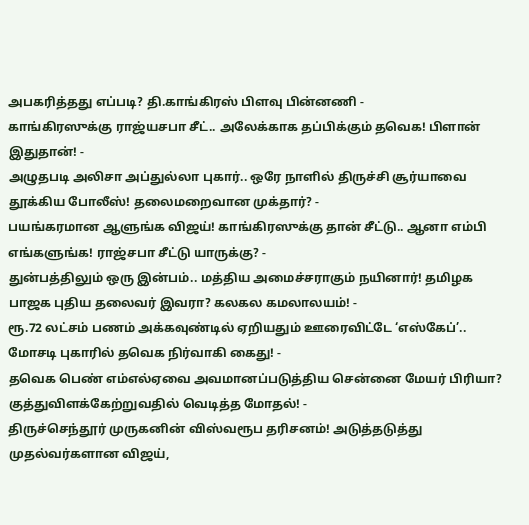அபகரித்தது எப்படி? தி.காங்கிரஸ் பிளவு பின்னணி -
காங்கிரஸுக்கு ராஜ்யசபா சீட்.. அலேக்காக தப்பிக்கும் தவெக! பிளான் இதுதான்! -
அழுதபடி அலிசா அப்துல்லா புகார்.. ஒரே நாளில் திருச்சி சூர்யாவை தூக்கிய போலீஸ்! தலைமறைவான முக்தார்? -
பயங்கரமான ஆளுங்க விஜய்! காங்கிரஸுக்கு தான் சீட்டு.. ஆனா எம்பி எங்களுங்க! ராஜ்சபா சீட்டு யாருக்கு? -
துன்பத்திலும் ஒரு இன்பம்.. மத்திய அமைச்சராகும் நயினார்! தமிழக பாஜக புதிய தலைவர் இவரா? கலகல கமலாலயம்! -
ரூ.72 லட்சம் பணம் அக்கவுண்டில் ஏறியதும் ஊரைவிட்டே ‘எஸ்கேப்’.. மோசடி புகாரில் தவெக நிர்வாகி கைது! -
தவெக பெண் எம்எல்ஏவை அவமானப்படுத்திய சென்னை மேயர் பிரியா? குத்துவிளக்கேற்றுவதில் வெடித்த மோதல்! -
திருச்செந்தூர் முருகனின் விஸ்வரூப தரிசனம்! அடுத்தடுத்து முதல்வர்களான விஜய்,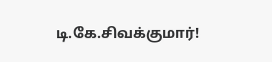டி.கே.சிவக்குமார்!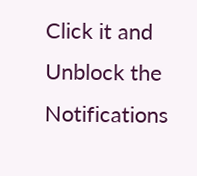Click it and Unblock the Notifications